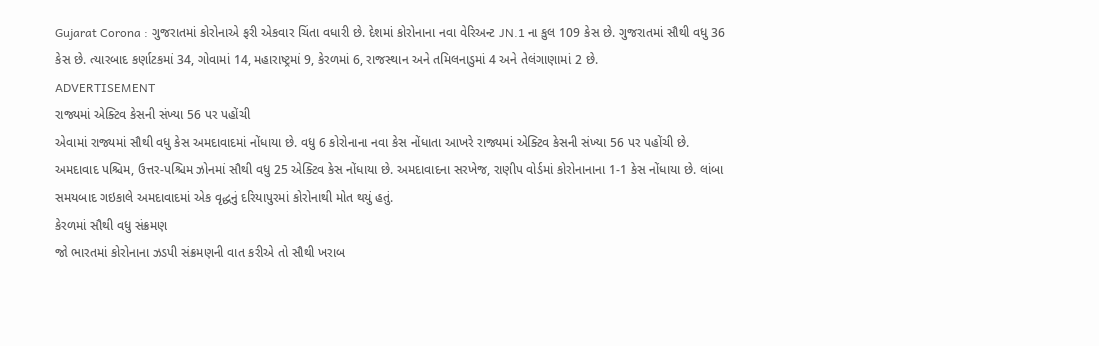Gujarat Corona : ગુજરાતમાં કોરોનાએ ફરી એકવાર ચિંતા વધારી છે. દેશમાં કોરોનાના નવા વેરિઅન્ટ JN.1 ના કુલ 109 કેસ છે. ગુજરાતમાં સૌથી વધુ 36 કેસ છે. ત્યારબાદ કર્ણાટકમાં 34, ગોવામાં 14, મહારાષ્ટ્રમાં 9, કેરળમાં 6, રાજસ્થાન અને તમિલનાડુમાં 4 અને તેલંગાણામાં 2 છે.
ADVERTISEMENT
રાજ્યમાં એક્ટિવ કેસની સંખ્યા 56 પર પહોંચી
એવામાં રાજ્યમાં સૌથી વધુ કેસ અમદાવાદમાં નોંધાયા છે. વધુ 6 કોરોનાના નવા કેસ નોંધાતા આખરે રાજ્યમાં એક્ટિવ કેસની સંખ્યા 56 પર પહોંચી છે. અમદાવાદ પશ્ચિમ, ઉત્તર-પશ્ચિમ ઝોનમાં સૌથી વધુ 25 એક્ટિવ કેસ નોંધાયા છે. અમદાવાદના સરખેજ, રાણીપ વોર્ડમાં કોરોનાનાના 1-1 કેસ નોંધાયા છે. લાંબા સમયબાદ ગઇકાલે અમદાવાદમાં એક વૃદ્ધનું દરિયાપુરમાં કોરોનાથી મોત થયું હતું.
કેરળમાં સૌથી વધુ સંક્રમણ
જો ભારતમાં કોરોનાના ઝડપી સંક્રમણની વાત કરીએ તો સૌથી ખરાબ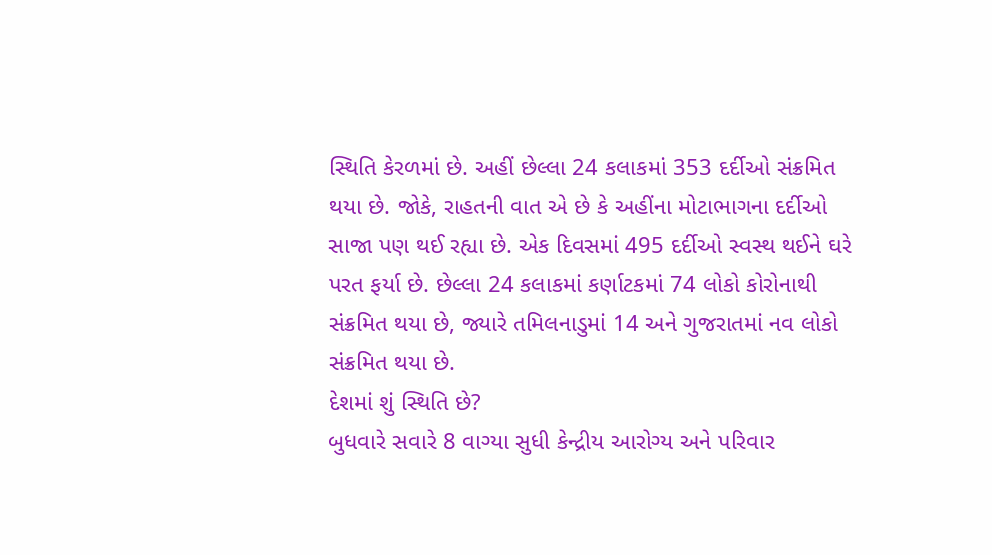સ્થિતિ કેરળમાં છે. અહીં છેલ્લા 24 કલાકમાં 353 દર્દીઓ સંક્રમિત થયા છે. જોકે, રાહતની વાત એ છે કે અહીંના મોટાભાગના દર્દીઓ સાજા પણ થઈ રહ્યા છે. એક દિવસમાં 495 દર્દીઓ સ્વસ્થ થઈને ઘરે પરત ફર્યા છે. છેલ્લા 24 કલાકમાં કર્ણાટકમાં 74 લોકો કોરોનાથી સંક્રમિત થયા છે, જ્યારે તમિલનાડુમાં 14 અને ગુજરાતમાં નવ લોકો સંક્રમિત થયા છે.
દેશમાં શું સ્થિતિ છે?
બુધવારે સવારે 8 વાગ્યા સુધી કેન્દ્રીય આરોગ્ય અને પરિવાર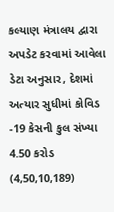કલ્યાણ મંત્રાલય દ્વારા અપડેટ કરવામાં આવેલા ડેટા અનુસાર, દેશમાં અત્યાર સુધીમાં કોવિડ -19 કેસની કુલ સંખ્યા 4.50 કરોડ (4,50,10,189)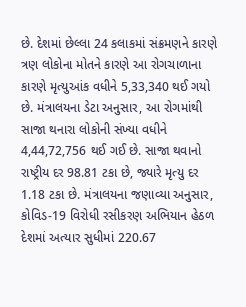છે. દેશમાં છેલ્લા 24 કલાકમાં સંક્રમણને કારણે ત્રણ લોકોના મોતને કારણે આ રોગચાળાના કારણે મૃત્યુઆંક વધીને 5,33,340 થઈ ગયો છે. મંત્રાલયના ડેટા અનુસાર, આ રોગમાંથી સાજા થનારા લોકોની સંખ્યા વધીને 4,44,72,756 થઈ ગઈ છે. સાજા થવાનો રાષ્ટ્રીય દર 98.81 ટકા છે, જ્યારે મૃત્યુ દર 1.18 ટકા છે. મંત્રાલયના જણાવ્યા અનુસાર, કોવિડ-19 વિરોધી રસીકરણ અભિયાન હેઠળ દેશમાં અત્યાર સુધીમાં 220.67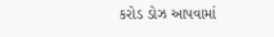કરોડ ડોઝ આપવામાં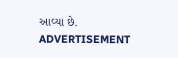આવ્યા છે.
ADVERTISEMENT